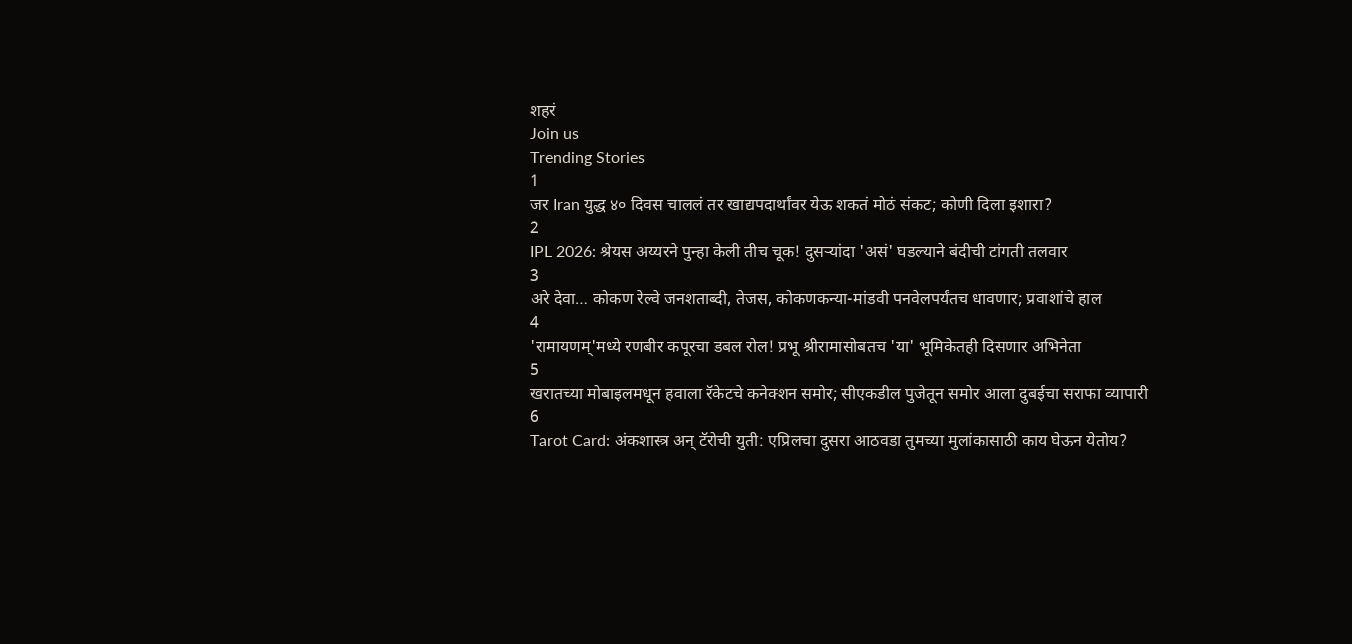शहरं
Join us
Trending Stories
1
जर Iran युद्ध ४० दिवस चाललं तर खाद्यपदार्थांवर येऊ शकतं मोठं संकट; कोणी दिला इशारा?
2
IPL 2026: श्रेयस अय्यरने पुन्हा केली तीच चूक! दुसऱ्यांदा 'असं' घडल्याने बंदीची टांगती तलवार
3
अरे देवा… कोकण रेल्वे जनशताब्दी, तेजस, कोकणकन्या-मांडवी पनवेलपर्यंतच धावणार; प्रवाशांचे हाल
4
'रामायणम्'मध्ये रणबीर कपूरचा डबल रोल! प्रभू श्रीरामासोबतच 'या' भूमिकेतही दिसणार अभिनेता
5
खरातच्या मोबाइलमधून हवाला रॅकेटचे कनेक्शन समोर; सीएकडील पुजेतून समोर आला दुबईचा सराफा व्यापारी
6
Tarot Card: अंकशास्त्र अन् टॅरोची युती: एप्रिलचा दुसरा आठवडा तुमच्या मुलांकासाठी काय घेऊन येतोय?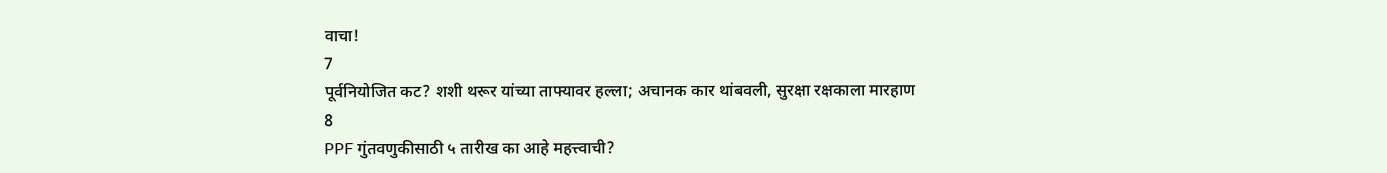वाचा!
7
पूर्वनियोजित कट? शशी थरूर यांच्या ताफ्यावर हल्ला; अचानक कार थांबवली, सुरक्षा रक्षकाला मारहाण
8
PPF गुंतवणुकीसाठी ५ तारीख का आहे महत्त्वाची?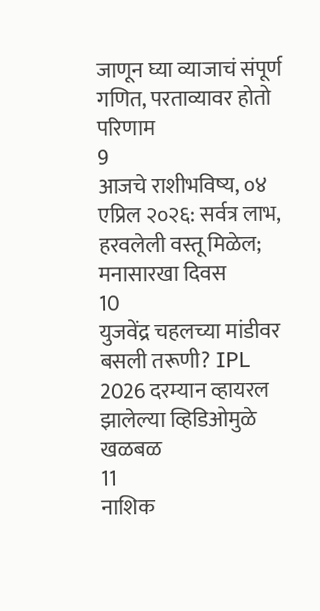जाणून घ्या व्याजाचं संपूर्ण गणित, परताव्यावर होतो परिणाम
9
आजचे राशीभविष्य, ०४ एप्रिल २०२६: सर्वत्र लाभ, हरवलेली वस्तू मिळेल; मनासारखा दिवस
10
युजवेंद्र चहलच्या मांडीवर बसली तरूणी? IPL 2026 दरम्यान व्हायरल झालेल्या व्हिडिओमुळे खळबळ
11
नाशिक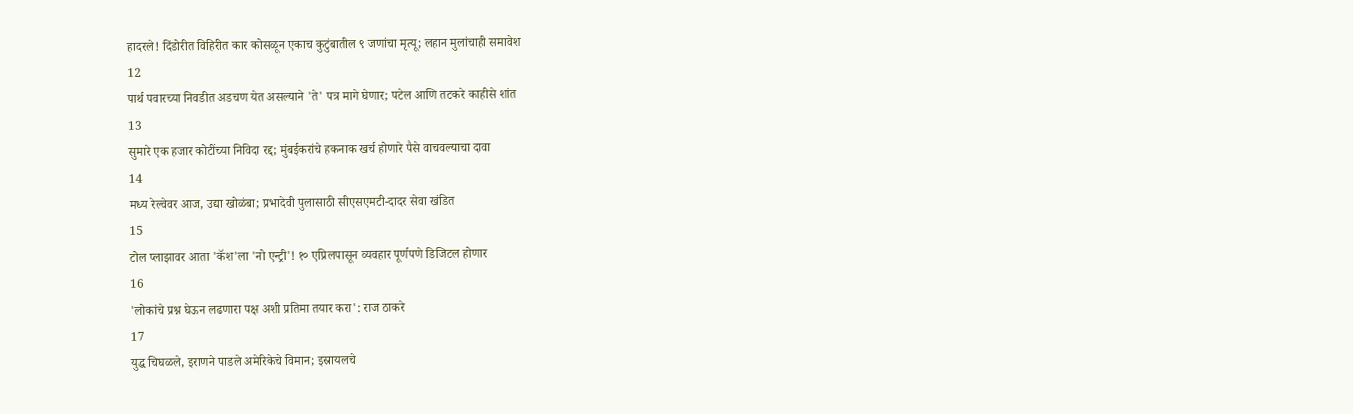हादरले! दिंडोरीत विहिरीत कार कोसळून एकाच कुटुंबातील ९ जणांचा मृत्यू; लहान मुलांचाही समावेश
12
पार्थ पवारच्या निवडीत अडचण येत असल्याने 'ते' पत्र मागे घेणार; पटेल आणि तटकरे काहीसे शांत
13
सुमारे एक हजार कोटींच्या निविदा रद्द; मुंबईकरांचे हकनाक खर्च होणारे पैसे वाचवल्याचा दावा
14
मध्य रेल्वेवर आज, उद्या खोळंबा; प्रभादेवी पुलासाठी सीएसएमटी-दादर सेवा खंडित
15
टोल प्लाझावर आता 'कॅश'ला 'नो एन्ट्री'! १० एप्रिलपासून व्यवहार पूर्णपणे डिजिटल होणार
16
'लोकांचे प्रश्न घेऊन लढणारा पक्ष अशी प्रतिमा तयार करा': राज ठाकरे
17
युद्ध चिघळले, इराणने पाडले अमेरिकेचे विमान; इस्रायलचे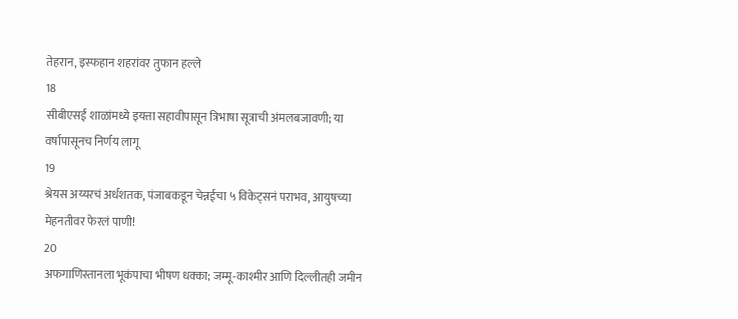तेहरान, इस्फहान शहरांवर तुफान हल्ले
18
सीबीएसई शाळांमध्ये इयत्ता सहावीपासून त्रिभाषा सूत्राची अंमलबजावणी; या वर्षापासूनच निर्णय लागू
19
श्रेयस अय्यरचं अर्धशतक, पंजाबकडून चेन्नईचा ५ विकेट्सनं पराभव, आयुषच्या मेहनतीवर फेरलं पाणी!
20
अफगाणिस्तानला भूकंपाचा भीषण धक्का; जम्मू-काश्मीर आणि दिल्लीतही जमीन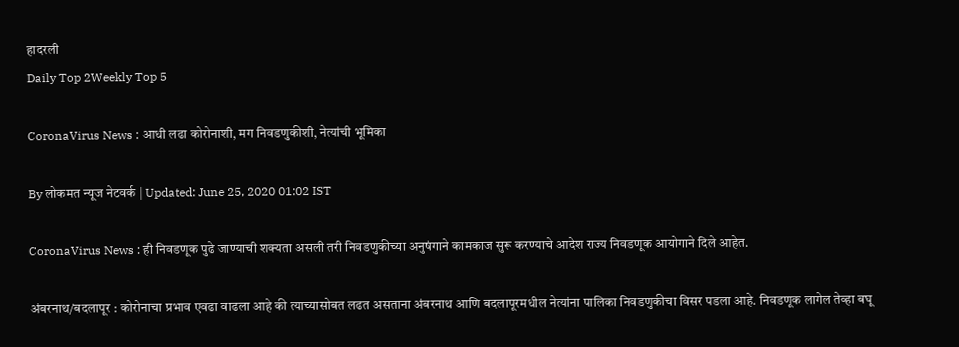हादरली
Daily Top 2Weekly Top 5

CoronaVirus News : आधी लढा कोरोनाशी, मग निवडणुकीशी, नेत्यांची भूमिका

By लोकमत न्यूज नेटवर्क | Updated: June 25, 2020 01:02 IST

CoronaVirus News : ही निवडणूक पुढे जाण्याची शक्यता असली तरी निवडणुकीच्या अनुषंगाने कामकाज सुरू करण्याचे आदेश राज्य निवडणूक आयोगाने दिले आहेत.

अंबरनाथ/बदलापूर : कोरोनाचा प्रभाव एवढा वाढला आहे की त्याच्यासोबत लढत असताना अंबरनाथ आणि बदलापूरमधील नेत्यांना पालिका निवडणुकीचा विसर पडला आहे. निवडणूक लागेल तेव्हा बघू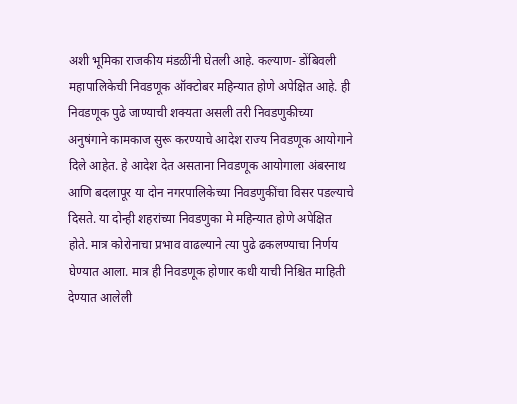अशी भूमिका राजकीय मंडळींनी घेतली आहे. कल्याण- डोंबिवली महापालिकेची निवडणूक ऑक्टोबर महिन्यात होणे अपेक्षित आहे. ही निवडणूक पुढे जाण्याची शक्यता असली तरी निवडणुकीच्या अनुषंगाने कामकाज सुरू करण्याचे आदेश राज्य निवडणूक आयोगाने दिले आहेत. हे आदेश देत असताना निवडणूक आयोगाला अंबरनाथ आणि बदलापूर या दोन नगरपालिकेच्या निवडणुकींचा विसर पडल्याचे दिसते. या दोन्ही शहरांच्या निवडणुका मे महिन्यात होणे अपेक्षित होते. मात्र कोरोनाचा प्रभाव वाढल्याने त्या पुढे ढकलण्याचा निर्णय घेण्यात आला. मात्र ही निवडणूक होणार कधी याची निश्चित माहिती देण्यात आलेली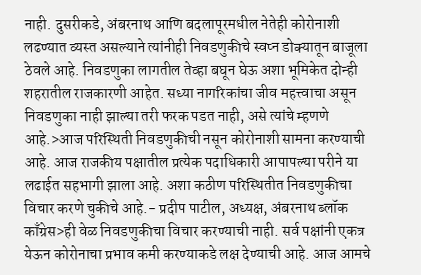नाही. दुसरीकडे, अंबरनाथ आणि बदलापूरमधील नेतेही कोरोनाशी लढण्यात व्यस्त असल्याने त्यांनीही निवडणुकीचे स्वप्न डोक्यातून बाजूला ठेवले आहे. निवडणुका लागतील तेव्हा बघून घेऊ अशा भूमिकेत दोन्ही शहरातील राजकारणी आहेत. सध्या नागरिकांचा जीव महत्त्वाचा असून निवडणुका नाही झाल्या तरी फरक पडत नाही, असे त्यांचे म्हणणे आहे.>आज परिस्थिती निवडणुकीची नसून कोरोनाशी सामना करण्याची आहे. आज राजकीय पक्षातील प्रत्येक पदाधिकारी आपापल्या परीने या लढाईत सहभागी झाला आहे. अशा कठीण परिस्थितीत निवडणुकीचा विचार करणे चुकीचे आहे.- प्रदीप पाटील, अध्यक्ष, अंबरनाथ ब्लॉक काँग्रेस>ही वेळ निवडणुकीचा विचार करण्याची नाही. सर्व पक्षांनी एकत्र येऊन कोरोनाचा प्रभाव कमी करण्याकडे लक्ष देण्याची आहे. आज आमचे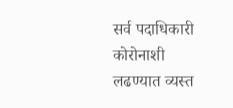सर्व पदाधिकारी कोरोनाशी लढण्यात व्यस्त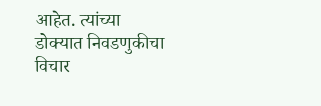आहेत. त्यांच्या डोक्यात निवडणुकीचा विचार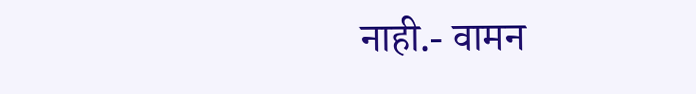नाही.- वामन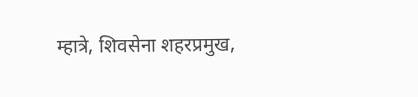म्हात्रे, शिवसेना शहरप्रमुख,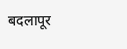बदलापूर